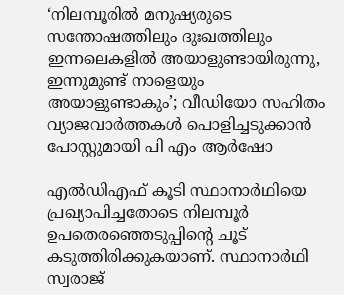‘നിലമ്പൂരിൽ മനുഷ്യരുടെ സന്തോഷത്തിലും ദുഃഖത്തിലും ഇന്നലെകളിൽ അയാളുണ്ടായിരുന്നു, ഇന്നുമുണ്ട് നാളെയും അയാളുണ്ടാകും’; വീഡിയോ സഹിതം വ്യാജവാർത്തകൾ പൊളിച്ചടുക്കാൻ പോസ്റ്റുമായി പി എം ആർഷോ

എല്‍ഡിഎഫ് കൂടി സ്ഥാനാര്‍ഥിയെ പ്രഖ്യാപിച്ചതോടെ നിലമ്പൂര്‍ ഉപതെരഞ്ഞെടുപ്പിന്റെ ചൂട് കടുത്തിരിക്കുകയാണ്. സ്ഥാനാര്‍ഥി സ്വരാജ്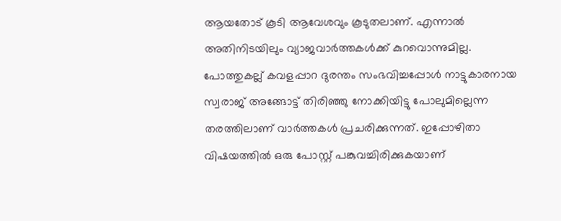ആയതോട് കൂടി ആവേശവും കൂടുതലാണ്. എന്നാൽ അതിനിടയിലും വ്യാജവാർത്തകൾക്ക് കുറവൊന്നുമില്ല. പോത്തുകല്ല് കവളപ്പാറ ദുരന്തം സംഭവിച്ചപ്പോള്‍ നാട്ടുകാരനായ സ്വരാജ് അങ്ങോട്ട് തിരിഞ്ഞു നോക്കിയിട്ടു പോലുമില്ലെന്ന തരത്തിലാണ് വാർത്തകൾ പ്രചരിക്കുന്നത്. ഇപ്പോഴിതാ വിഷയത്തിൽ ഒരു പോസ്റ്റ് പങ്കുവച്ചിരിക്കുകയാണ്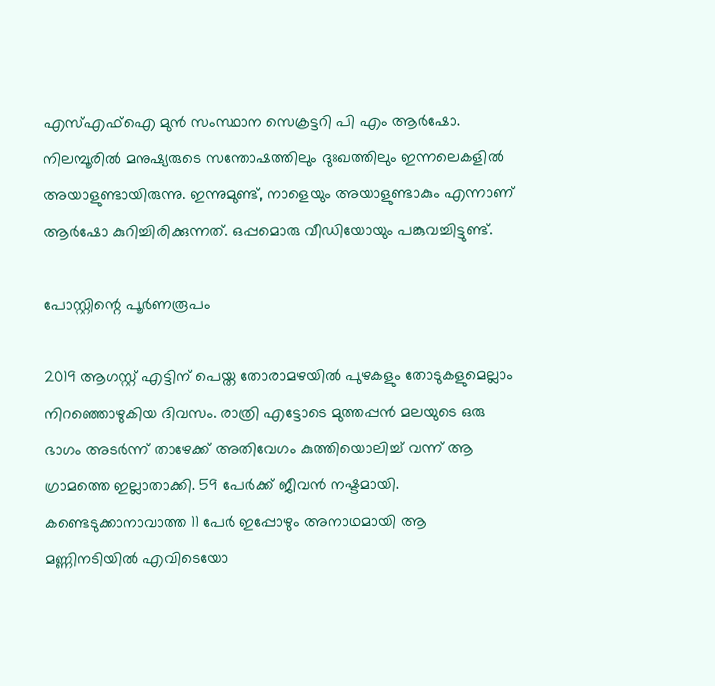എസ്എഫ്ഐ മുൻ സംസ്ഥാന സെക്രട്ടറി പി എം ആർഷോ. നിലമ്പൂരിൽ മനുഷ്യരുടെ സന്തോഷത്തിലും ദുഃഖത്തിലും ഇന്നലെകളിൽ അയാളുണ്ടായിരുന്നു. ഇന്നുമുണ്ട്, നാളെയും അയാളുണ്ടാകും എന്നാണ് ആർഷോ കുറിച്ചിരിക്കുന്നത്. ഒപ്പമൊരു വീഡിയോയും പങ്കുവച്ചിട്ടുണ്ട്.

പോസ്റ്റിന്റെ പൂർണരൂപം

2019 ആഗസ്റ്റ് എട്ടിന് പെയ്ത തോരാമഴയിൽ പുഴകളും തോടുകളുമെല്ലാം നിറഞ്ഞൊഴുകിയ ദിവസം. രാത്രി എട്ടോടെ മുത്തപ്പൻ മലയുടെ ഒരു ഭാഗം അടർന്ന് താഴേക്ക് അതിവേഗം കുത്തിയൊലിച്ച് വന്ന് ആ ഗ്രാമത്തെ ഇല്ലാതാക്കി. 59 പേർക്ക് ജീവൻ നഷ്ടമായി. കണ്ടെടുക്കാനാവാത്ത 11 പേർ ഇപ്പോഴും അനാഥമായി ആ മണ്ണിനടിയിൽ എവിടെയോ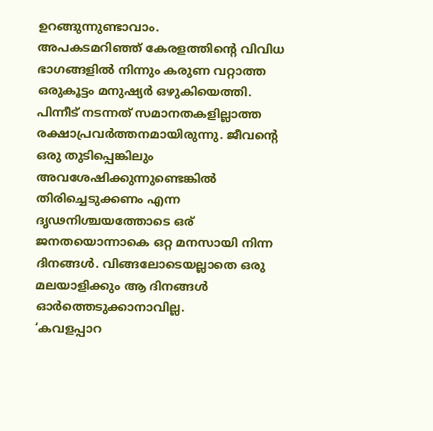ഉറങ്ങുന്നുണ്ടാവാം.
അപകടമറിഞ്ഞ് കേരളത്തിന്റെ വിവിധ ഭാഗങ്ങളിൽ നിന്നും കരുണ വറ്റാത്ത ഒരുകൂട്ടം മനുഷ്യർ ഒഴുകിയെത്തി. പിന്നീട് നടന്നത് സമാനതകളില്ലാത്ത രക്ഷാപ്രവർത്തനമായിരുന്നു. ജീവന്റെ ഒരു തുടിപ്പെങ്കിലും അവശേഷിക്കുന്നുണ്ടെങ്കിൽ തിരിച്ചെടുക്കണം എന്ന ദൃഢനിശ്ചയത്തോടെ ഒര് ജനതയൊന്നാകെ ഒറ്റ മനസായി നിന്ന ദിനങ്ങൾ. വിങ്ങലോടെയല്ലാതെ ഒരു മലയാളിക്കും ആ ദിനങ്ങൾ ഓർത്തെടുക്കാനാവില്ല.
‘കവളപ്പാറ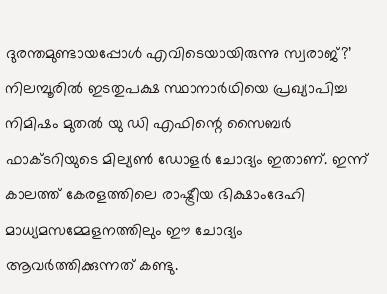ദുരന്തമുണ്ടായപ്പോൾ എവിടെയായിരുന്നു സ്വരാജ്?’ നിലമ്പൂരിൽ ഇടതുപക്ഷ സ്ഥാനാർഥിയെ പ്രഖ്യാപിച്ച നിമിഷം മുതൽ യു ഡി എഫിന്റെ സൈബർ ഫാക്ടറിയുടെ മില്യൺ ഡോളർ ചോദ്യം ഇതാണ്. ഇന്ന് കാലത്ത് കേരളത്തിലെ രാഷ്ട്രീയ ഭിക്ഷാംദേഹി മാധ്യമസമ്മേളനത്തിലും ഈ ചോദ്യം ആവർത്തിക്കുന്നത് കണ്ടു.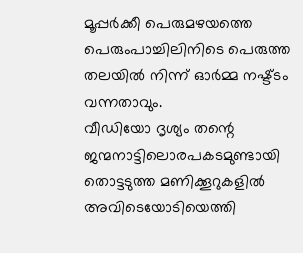മൂപ്പർക്കീ പെരുമഴയത്തെ പെരുംപാച്ചിലിനിടെ പെരുത്ത തലയിൽ നിന്ന് ഓർമ്മ നഷ്ട്ടം വന്നതാവും.
വീഡിയോ ദൃശ്യം തന്റെ ജന്മനാട്ടിലൊരപകടമുണ്ടായി തൊട്ടടുത്ത മണിക്കൂറുകളിൽ അവിടെയോടിയെത്തി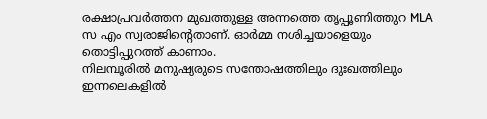രക്ഷാപ്രവർത്തന മുഖത്തുള്ള അന്നത്തെ തൃപ്പൂണിത്തുറ MLA സ എം സ്വരാജിന്റെതാണ്. ഓർമ്മ നശിച്ചയാളെയും തൊട്ടിപ്പുറത്ത് കാണാം.
നിലമ്പൂരിൽ മനുഷ്യരുടെ സന്തോഷത്തിലും ദുഃഖത്തിലും ഇന്നലെകളിൽ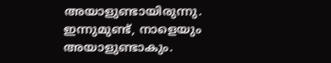അയാളുണ്ടായിരുന്നു. ഇന്നുമുണ്ട്, നാളെയും അയാളുണ്ടാകും.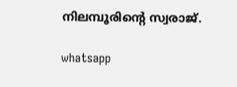നിലമ്പൂരിന്റെ സ്വരാജ്.

whatsapp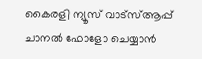കൈരളി ന്യൂസ് വാട്‌സ്ആപ്പ് ചാനല്‍ ഫോളോ ചെയ്യാന്‍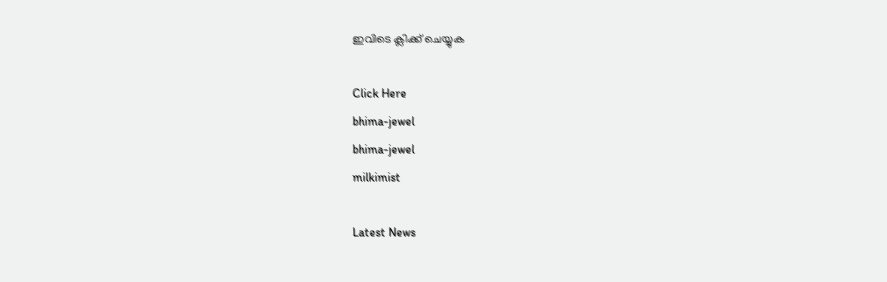ഇവിടെ ക്ലിക്ക് ചെയ്യുക

Click Here
bhima-jewel
bhima-jewel
milkimist

Latest News